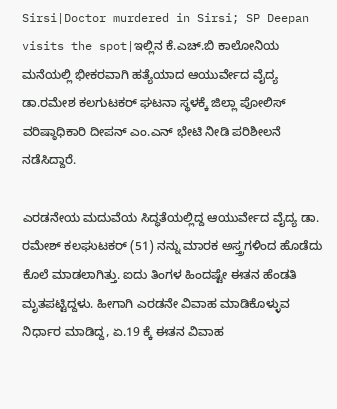Sirsi|Doctor murdered in Sirsi; SP Deepan visits the spot|ಇಲ್ಲಿನ ಕೆ.ಎಚ್.ಬಿ ಕಾಲೋನಿಯ ಮನೆಯಲ್ಲಿ ಭೀಕರವಾಗಿ ಹತ್ಯೆಯಾದ ಆಯುರ್ವೇದ ವೈದ್ಯ ಡಾ.ರಮೇಶ ಕಲಗುಟಕರ್ ಘಟನಾ ಸ್ಥಳಕ್ಕೆ ಜಿಲ್ಲಾ ಪೋಲಿಸ್ ವರಿಷ್ಠಾಧಿಕಾರಿ ದೀಪನ್ ಎಂ.ಎನ್ ಭೇಟಿ ನೀಡಿ ಪರಿಶೀಲನೆ ನಡೆಸಿದ್ದಾರೆ.

ಎರಡನೇಯ ಮದುವೆಯ ಸಿದ್ಧತೆಯಲ್ಲಿದ್ದ ಆಯುರ್ವೇದ ವೈದ್ಯ ಡಾ. ರಮೇಶ್ ಕಲಘುಟಕರ್ (51) ನನ್ನು ಮಾರಕ ಅಸ್ತ್ರಗಳಿಂದ ಹೊಡೆದು ಕೊಲೆ ಮಾಡಲಾಗಿತ್ತು. ಐದು ತಿಂಗಳ ಹಿಂದಷ್ಟೇ ಈತನ ಹೆಂಡತಿ ಮೃತಪಟ್ಟಿದ್ದಳು. ಹೀಗಾಗಿ ಎರಡನೇ ವಿವಾಹ ಮಾಡಿಕೊಳ್ಳುವ ನಿರ್ಧಾರ ಮಾಡಿದ್ದ, ಏ.19 ಕ್ಕೆ ಈತನ ವಿವಾಹ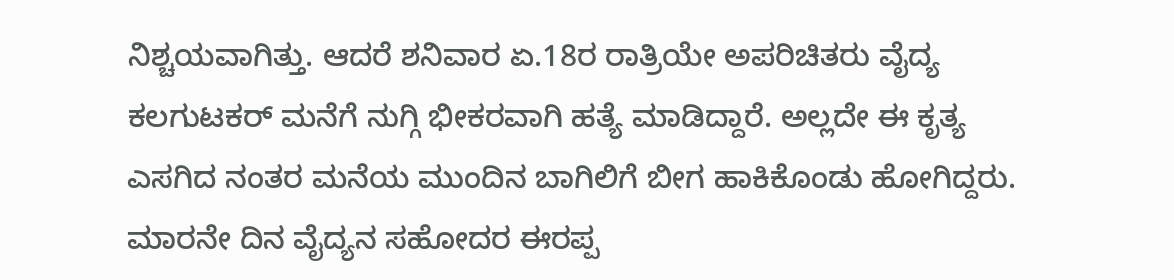ನಿಶ್ಚಯವಾಗಿತ್ತು. ಆದರೆ ಶನಿವಾರ ಏ.18ರ ರಾತ್ರಿಯೇ ಅಪರಿಚಿತರು ವೈದ್ಯ ಕಲಗುಟಕರ್ ಮನೆಗೆ ನುಗ್ಗಿ ಭೀಕರವಾಗಿ ಹತ್ಯೆ ಮಾಡಿದ್ದಾರೆ. ಅಲ್ಲದೇ ಈ ಕೃತ್ಯ ಎಸಗಿದ ನಂತರ ಮನೆಯ ಮುಂದಿನ ಬಾಗಿಲಿಗೆ ಬೀಗ ಹಾಕಿಕೊಂಡು ಹೋಗಿದ್ದರು. ಮಾರನೇ ದಿನ ವೈದ್ಯನ ಸಹೋದರ ಈರಪ್ಪ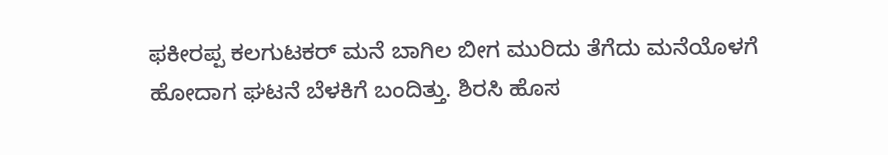ಫಕೀರಪ್ಪ ಕಲಗುಟಕರ್ ಮನೆ ಬಾಗಿಲ ಬೀಗ ಮುರಿದು ತೆಗೆದು ಮನೆಯೊಳಗೆ ಹೋದಾಗ ಘಟನೆ ಬೆಳಕಿಗೆ ಬಂದಿತ್ತು. ಶಿರಸಿ ಹೊಸ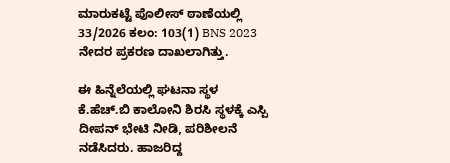ಮಾರುಕಟ್ಟೆ ಪೊಲೀಸ್ ಠಾಣೆಯಲ್ಲಿ 33/2026 ಕಲಂ: 103(1) BNS 2023 ನೇದರ ಪ್ರಕರಣ ದಾಖಲಾಗಿತ್ತು.

ಈ ಹಿನ್ನೆಲೆಯಲ್ಲಿ ಘಟನಾ ಸ್ಥಳ ಕೆ.ಹೆಚ್.ಬಿ ಕಾಲೋನಿ ಶಿರಸಿ ಸ್ಥಳಕ್ಕೆ ಎಸ್ಪಿ ದೀಪನ್ ಭೇಟಿ ನೀಡಿ, ಪರಿಶೀಲನೆ ನಡೆಸಿದರು. ಹಾಜರಿದ್ದ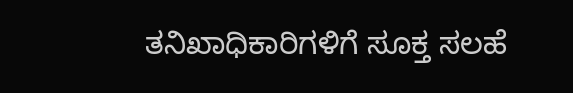ತನಿಖಾಧಿಕಾರಿಗಳಿಗೆ ಸೂಕ್ತ ಸಲಹೆ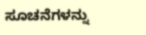ಸೂಚನೆಗಳನ್ನು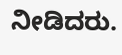ನೀಡಿದರು.